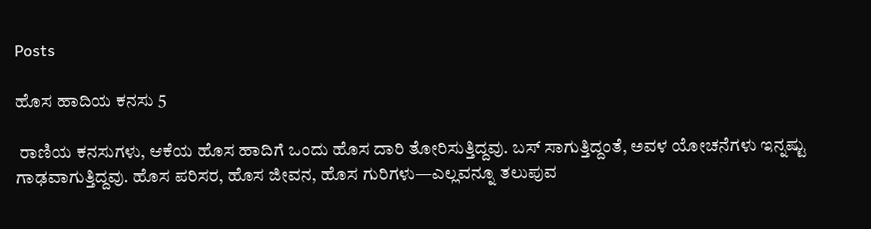Posts

ಹೊಸ ಹಾದಿಯ ಕನಸು 5

 ರಾಣಿಯ ಕನಸುಗಳು, ಆಕೆಯ ಹೊಸ ಹಾದಿಗೆ ಒಂದು ಹೊಸ ದಾರಿ ತೋರಿಸುತ್ತಿದ್ದವು. ಬಸ್‌ ಸಾಗುತ್ತಿದ್ದಂತೆ, ಅವಳ ಯೋಚನೆಗಳು ಇನ್ನಷ್ಟು ಗಾಢವಾಗುತ್ತಿದ್ದವು. ಹೊಸ ಪರಿಸರ, ಹೊಸ ಜೀವನ, ಹೊಸ ಗುರಿಗಳು—ಎಲ್ಲವನ್ನೂ ತಲುಪುವ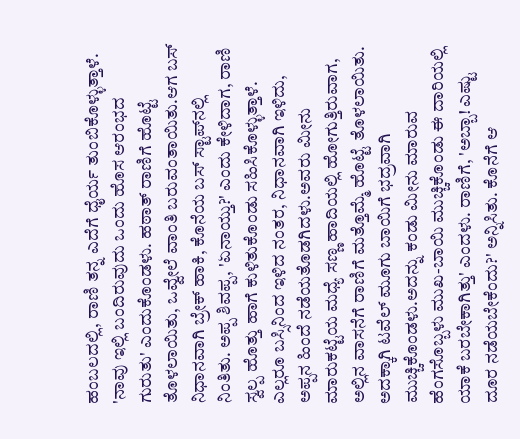ಹಂಬಲದಲ್ಲಿ, ರಾಣಿ ತನ್ನ ಎದೆಗೆ ಧೈರ್ಯ ತುಂಬಿಕೊಳ್ಳುತ್ತಾಳೆ. 'ನಾವು ಇಲ್ಲಿ ಬಂದಿರುವುದು ಒಂದು ಹೊಸ ಆರಂಭದ ಗುರುತು' ಎಂದುಕೊಂಡಳು. ಹಠಾತ್ ರಾಣಿಗೆ ಹೊಟ್ಟೆ ತೊಳಲಾಯಿತು, ಒವ್ವೇಲೆ ವಾಂತಿ ಬರುವಂತಾಯಿತು.ಆಗ ಬಸ್ ನಿಧಾನವಾಗಿ ಬ್ರೇಕ್ ಹಾಕಿ, ಕೊನೆಯ ಬಸ್ ಸ್ಟಾಪ್‌ನಲ್ಲಿ ನಿಂತಿತು. ಅಪ್ಪ ಶಿವಪ್ಪ, 'ಏನಾಯ್ತು?' ಎಂದು ಕೇಳಿದಾಗ, ರಾಣಿ ಸ್ವಲ್ಪ ಹೊತ್ತು ಹಾಗೆ ಕುಳಿತುಕೊಂಡು ಸಹಿಸಿಕೊಳ್ಳುತ್ತಾಳೆ. ಎಲ್ಲರೂ ಬಸ್ಸಿನಿಂದ ಇಳಿದ ನಂತರ, ನಿಧಾನವಾಗಿ ಇಳಿದು, ಅಪ್ಪನ ಹಿಂದೆ ನಡೆಯತೊಡಗಿದಳು.ಅವರು ಮೀನು ಮಾರುಕಟ್ಟೆಯ ಮಧ್ಯೆ ಸಣ್ಣ ಹಾದಿಯಲ್ಲಿ ಹೋಗುತ್ತಿರುವಾಗ, ಅಲ್ಲಿನ ವಾಸನೆಗೆ ರಾಣಿಗೆ ಮತ್ತೊಮ್ಮೆ ಹೊಟ್ಟೆ ತೊಳಲಾಯಿತು. ಅದಕ್ಕಾಗಿ ಟವೆಲ್ ಮೂಗು ಬಾಯಿಗೆ ಭದ್ರವಾಗಿ ಮುಚ್ಚಿಕೊಂಡಳು.ಅದನ್ನು ಕಂಡು ಮೀನು ಮಾರುವ ಹೆಂಗಸೊಬ್ಬಳು ಮುಖ-ಬಾಯಿ ಮುಚ್ಚಿಕೊಂಡು ಈ ದಾರಿಯಲ್ಲಿ ಯಾಕೆ ಬರಬೇಕಾಗಿತ್ತು' ಎಂದಳು. ರಾಣಿಗೆ, 'ಅಬ್ಬಾ! ಎಷ್ಟು ದೂರ ನಡೆಯಬೇಕೆಂದು?' ಅನ್ನಿಸಿತು. ಕೊನೆಗೆ ಆ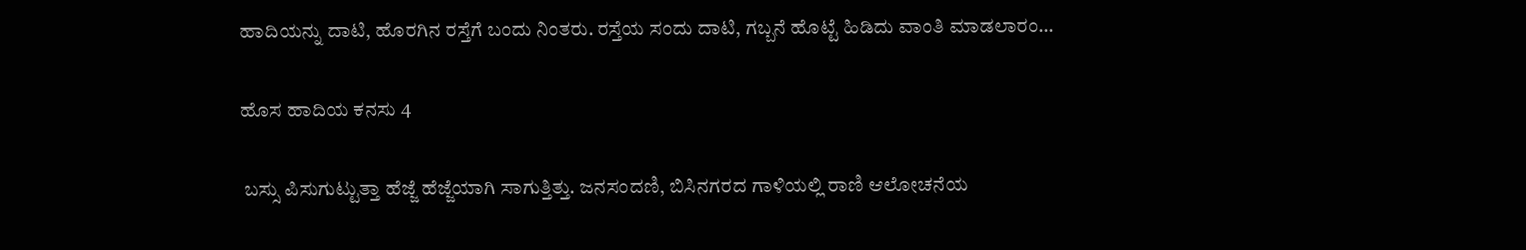ಹಾದಿಯನ್ನು ದಾಟಿ, ಹೊರಗಿನ ರಸ್ತೆಗೆ ಬಂದು ನಿಂತರು. ರಸ್ತೆಯ ಸಂದು ದಾಟಿ, ಗಬ್ಬನೆ ಹೊಟ್ಟೆ ಹಿಡಿದು ವಾಂತಿ ಮಾಡಲಾರಂ...

ಹೊಸ ಹಾದಿಯ ಕನಸು 4

 ಬಸ್ಸು ಪಿಸುಗುಟ್ಟುತ್ತಾ ಹೆಜ್ಜೆ ಹೆಜ್ಜೆಯಾಗಿ ಸಾಗುತ್ತಿತ್ತು. ಜನಸಂದಣಿ, ಬಿಸಿನಗರದ ಗಾಳಿಯಲ್ಲಿ ರಾಣಿ ಆಲೋಚನೆಯ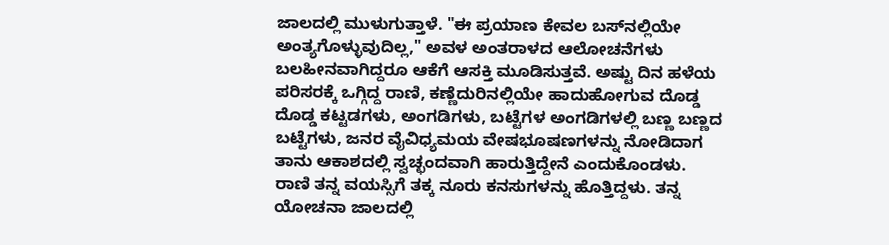ಜಾಲದಲ್ಲಿ ಮುಳುಗುತ್ತಾಳೆ. "ಈ ಪ್ರಯಾಣ ಕೇವಲ ಬಸ್‌ನಲ್ಲಿಯೇ ಅಂತ್ಯಗೊಳ್ಳುವುದಿಲ್ಲ," ಅವಳ ಅಂತರಾಳದ ಆಲೋಚನೆಗಳು ಬಲಹೀನವಾಗಿದ್ದರೂ ಆಕೆಗೆ ಆಸಕ್ತಿ ಮೂಡಿಸುತ್ತವೆ. ಅಷ್ಟು ದಿನ ಹಳೆಯ ಪರಿಸರಕ್ಕೆ ಒಗ್ಗಿದ್ದ ರಾಣಿ, ಕಣ್ಣೆದುರಿನಲ್ಲಿಯೇ ಹಾದುಹೋಗುವ ದೊಡ್ಡ ದೊಡ್ಡ ಕಟ್ಟಡಗಳು, ಅಂಗಡಿಗಳು, ಬಟ್ಟೆಗಳ ಅಂಗಡಿಗಳಲ್ಲಿ ಬಣ್ಣ ಬಣ್ಣದ ಬಟ್ಟೆಗಳು, ಜನರ ವೈವಿಧ್ಯಮಯ ವೇಷಭೂಷಣಗಳನ್ನು ನೋಡಿದಾಗ ತಾನು ಆಕಾಶದಲ್ಲಿ ಸ್ವಚ್ಛಂದವಾಗಿ ಹಾರುತ್ತಿದ್ದೇನೆ ಎಂದುಕೊಂಡಳು. ರಾಣಿ ತನ್ನ ವಯಸ್ಸಿಗೆ ತಕ್ಕ ನೂರು ಕನಸುಗಳನ್ನು ಹೊತ್ತಿದ್ದಳು. ತನ್ನ ಯೋಚನಾ ಜಾಲದಲ್ಲಿ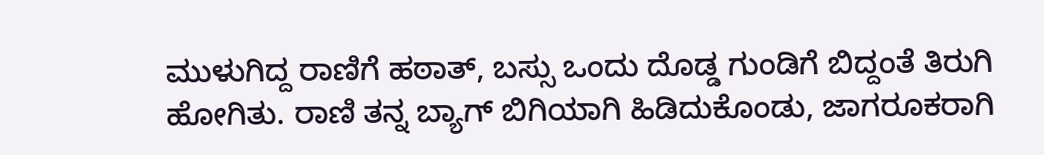ಮುಳುಗಿದ್ದ ರಾಣಿಗೆ ಹಠಾತ್, ಬಸ್ಸು ಒಂದು ದೊಡ್ಡ ಗುಂಡಿಗೆ ಬಿದ್ದಂತೆ ತಿರುಗಿ ಹೋಗಿತು. ರಾಣಿ ತನ್ನ ಬ್ಯಾಗ್ ಬಿಗಿಯಾಗಿ ಹಿಡಿದುಕೊಂಡು, ಜಾಗರೂಕರಾಗಿ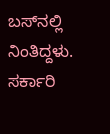ಬಸ್‌ನಲ್ಲಿ ನಿಂತಿದ್ದಳು. ಸರ್ಕಾರಿ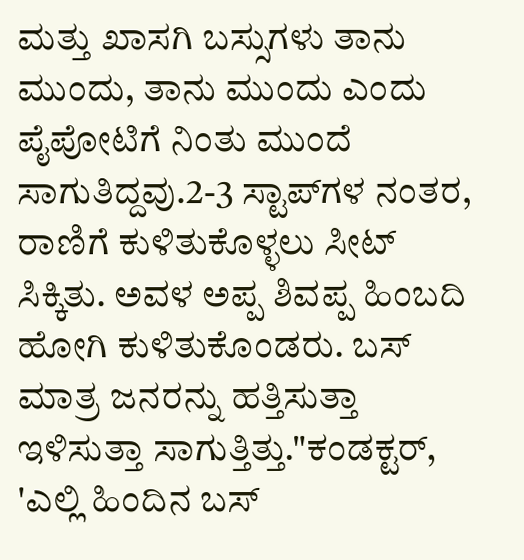ಮತ್ತು ಖಾಸಗಿ ಬಸ್ಸುಗಳು ತಾನು ಮುಂದು, ತಾನು ಮುಂದು ಎಂದು ಪೈಪೋಟಿಗೆ ನಿಂತು ಮುಂದೆ ಸಾಗುತಿದ್ದವು.2-3 ಸ್ಟಾಪ್‌ಗಳ ನಂತರ, ರಾಣಿಗೆ ಕುಳಿತುಕೊಳ್ಳಲು ಸೀಟ್ ಸಿಕ್ಕಿತು. ಅವಳ ಅಪ್ಪ ಶಿವಪ್ಪ ಹಿಂಬದಿ ಹೋಗಿ ಕುಳಿತುಕೊಂಡರು. ಬಸ್‌ ಮಾತ್ರ ಜನರನ್ನು ಹತ್ತಿಸುತ್ತಾ ಇಳಿಸುತ್ತಾ ಸಾಗುತ್ತಿತ್ತು."ಕಂಡಕ್ಟರ್, 'ಎಲ್ಲಿ ಹಿಂದಿನ ಬಸ್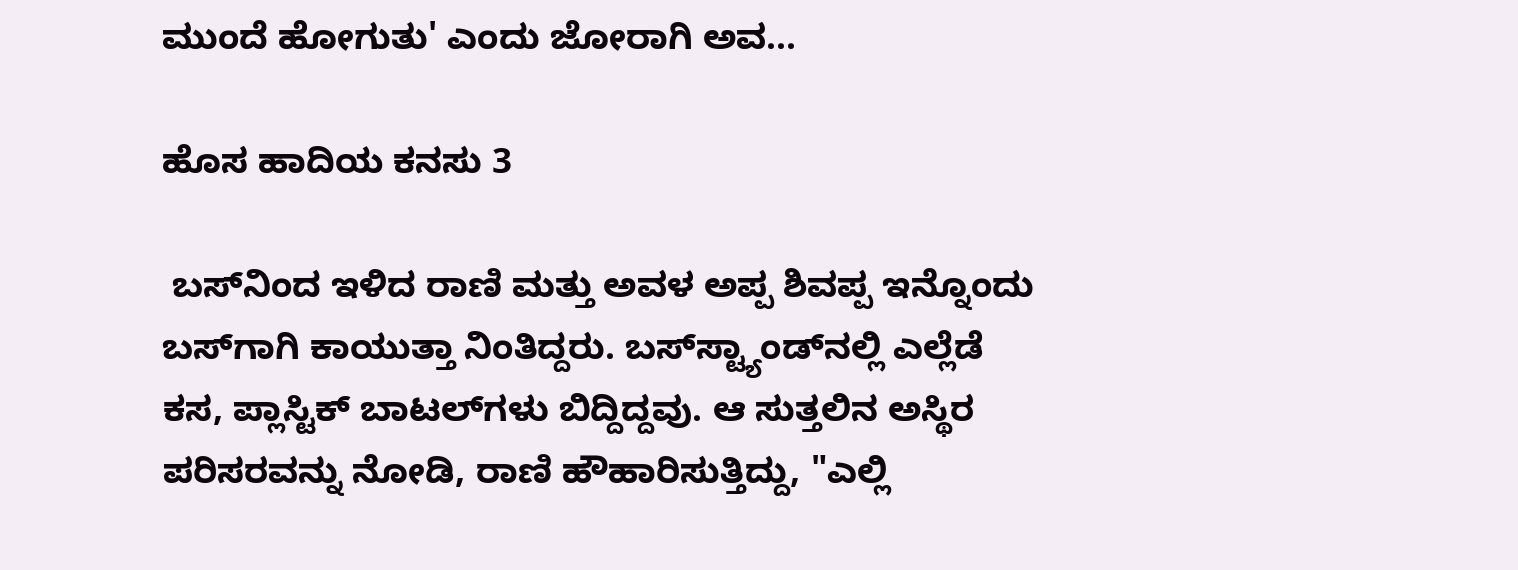ಮುಂದೆ ಹೋಗುತು' ಎಂದು ಜೋರಾಗಿ ಅವ...

ಹೊಸ ಹಾದಿಯ ಕನಸು 3

 ಬಸ್‌ನಿಂದ ಇಳಿದ ರಾಣಿ ಮತ್ತು ಅವಳ ಅಪ್ಪ ಶಿವಪ್ಪ ಇನ್ನೊಂದು ಬಸ್‌ಗಾಗಿ ಕಾಯುತ್ತಾ ನಿಂತಿದ್ದರು. ಬಸ್‌ಸ್ಟ್ಯಾಂಡ್‌ನಲ್ಲಿ ಎಲ್ಲೆಡೆ ಕಸ, ಪ್ಲಾಸ್ಟಿಕ್ ಬಾಟಲ್‌ಗಳು ಬಿದ್ದಿದ್ದವು. ಆ ಸುತ್ತಲಿನ ಅಸ್ಥಿರ ಪರಿಸರವನ್ನು ನೋಡಿ, ರಾಣಿ ಹೌಹಾರಿಸುತ್ತಿದ್ದು, "ಎಲ್ಲಿ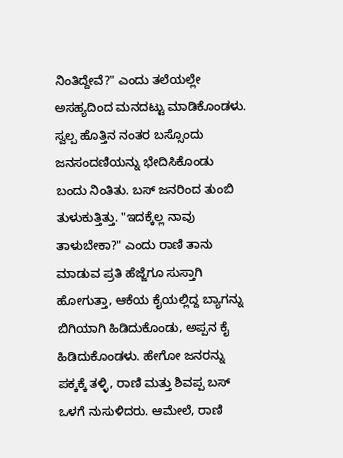ನಿಂತಿದ್ದೇವೆ?" ಎಂದು ತಲೆಯಲ್ಲೇ ಅಸಹ್ಯದಿಂದ ಮನದಟ್ಟು ಮಾಡಿಕೊಂಡಳು. ಸ್ವಲ್ಪ ಹೊತ್ತಿನ ನಂತರ ಬಸ್ಸೊಂದು ಜನಸಂದಣಿಯನ್ನು ಭೇದಿಸಿಕೊಂಡು   ಬಂದು ನಿಂತಿತು. ಬಸ್‌ ಜನರಿಂದ ತುಂಬಿ ತುಳುಕುತ್ತಿತ್ತು. "ಇದಕ್ಕೆಲ್ಲ ನಾವು ತಾಳುಬೇಕಾ?" ಎಂದು ರಾಣಿ ತಾನು ಮಾಡುವ ಪ್ರತಿ ಹೆಜ್ಜೆಗೂ ಸುಸ್ತಾಗಿ ಹೋಗುತ್ತಾ, ಆಕೆಯ ಕೈಯಲ್ಲಿದ್ದ ಬ್ಯಾಗನ್ನು ಬಿಗಿಯಾಗಿ ಹಿಡಿದುಕೊಂಡು, ಅಪ್ಪನ ಕೈ ಹಿಡಿದುಕೊಂಡಳು. ಹೇಗೋ ಜನರನ್ನು ಪಕ್ಕಕ್ಕೆ ತಳ್ಳಿ, ರಾಣಿ ಮತ್ತು ಶಿವಪ್ಪ ಬಸ್‌ ಒಳಗೆ ನುಸುಳಿದರು. ಆಮೇಲೆ, ರಾಣಿ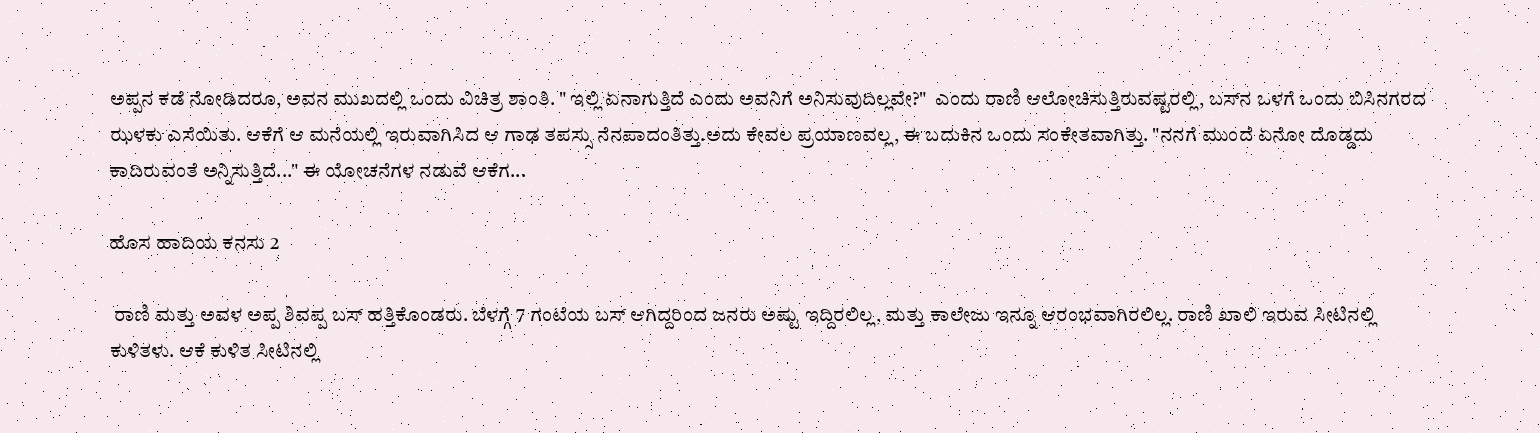ಅಪ್ಪನ ಕಡೆ ನೋಡಿದರೂ, ಅವನ ಮುಖದಲ್ಲಿ ಒಂದು ವಿಚಿತ್ರ ಶಾಂತಿ. " ಇಲ್ಲಿ ಏನಾಗುತ್ತಿದೆ ಎಂದು ಅವನಿಗೆ ಅನಿಸುವುದಿಲ್ಲವೇ?"  ಎಂದು ರಾಣಿ ಆಲೋಚಿಸುತ್ತಿರುವಷ್ಟರಲ್ಲಿ, ಬಸ್‌ನ ಒಳಗೆ ಒಂದು ಬಿಸಿನಗರದ ಝಳಕು ಎಸೆಯಿತು. ಆಕೆಗೆ ಆ ಮನೆಯಲ್ಲಿ ಇರುವಾಗಿಸಿದ ಆ ಗಾಢ ತಪಸ್ಸು ನೆನಪಾದಂತಿತ್ತು.ಅದು ಕೇವಲ ಪ್ರಯಾಣವಲ್ಲ, ಈ ಬದುಕಿನ ಒಂದು ಸಂಕೇತವಾಗಿತ್ತು. "ನನಗೆ ಮುಂದೆ ಏನೋ ದೊಡ್ಡದು ಕಾದಿರುವಂತೆ ಅನ್ನಿಸುತ್ತಿದೆ..." ಈ ಯೋಚನೆಗಳ ನಡುವೆ ಆಕೆಗ...

ಹೊಸ ಹಾದಿಯ ಕನಸು 2

 ರಾಣಿ ಮತ್ತು ಅವಳ ಅಪ್ಪ ಶಿವಪ್ಪ ಬಸ್ ಹತ್ತಿಕೊಂಡರು. ಬೆಳಗ್ಗೆ 7 ಗಂಟೆಯ ಬಸ್ ಆಗಿದ್ದರಿಂದ ಜನರು ಅಷ್ಟು ಇದ್ದಿರಲಿಲ್ಲ, ಮತ್ತು ಕಾಲೇಜು ಇನ್ನೂ ಆರಂಭವಾಗಿರಲಿಲ್ಲ. ರಾಣಿ ಖಾಲಿ ಇರುವ ಸೀಟಿನಲ್ಲಿ ಕುಳಿತಳು. ಆಕೆ ಕುಳಿತ ಸೀಟಿನಲ್ಲಿ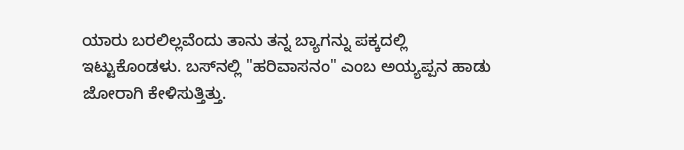ಯಾರು ಬರಲಿಲ್ಲವೆಂದು ತಾನು ತನ್ನ ಬ್ಯಾಗನ್ನು ಪಕ್ಕದಲ್ಲಿ ಇಟ್ಟುಕೊಂಡಳು. ಬಸ್‌ನಲ್ಲಿ "ಹರಿವಾಸನಂ" ಎಂಬ ಅಯ್ಯಪ್ಪನ ಹಾಡು ಜೋರಾಗಿ ಕೇಳಿಸುತ್ತಿತ್ತು.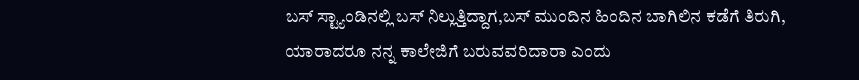ಬಸ್ ಸ್ಟ್ಯಾಂಡಿನಲ್ಲಿ ಬಸ್ ನಿಲ್ಲುತ್ತಿದ್ದಾಗ,ಬಸ್ ಮುಂದಿನ ಹಿಂದಿನ ಬಾಗಿಲಿನ ಕಡೆಗೆ ತಿರುಗಿ, ಯಾರಾದರೂ ನನ್ನ ಕಾಲೇಜಿಗೆ ಬರುವವರಿದಾರಾ ಎಂದು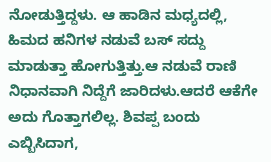ನೋಡುತ್ತಿದ್ದಳು. ಆ ಹಾಡಿನ ಮಧ್ಯದಲ್ಲಿ, ಹಿಮದ ಹನಿಗಳ ನಡುವೆ ಬಸ್ ಸದ್ದು ಮಾಡುತ್ತಾ ಹೋಗುತ್ತಿತ್ತು.ಆ ನಡುವೆ ರಾಣಿ ನಿಧಾನವಾಗಿ ನಿದ್ದೆಗೆ ಜಾರಿದಳು.ಆದರೆ ಆಕೆಗೇ ಅದು ಗೊತ್ತಾಗಲಿಲ್ಲ. ಶಿವಪ್ಪ ಬಂದು ಎಬ್ಬಿಸಿದಾಗ,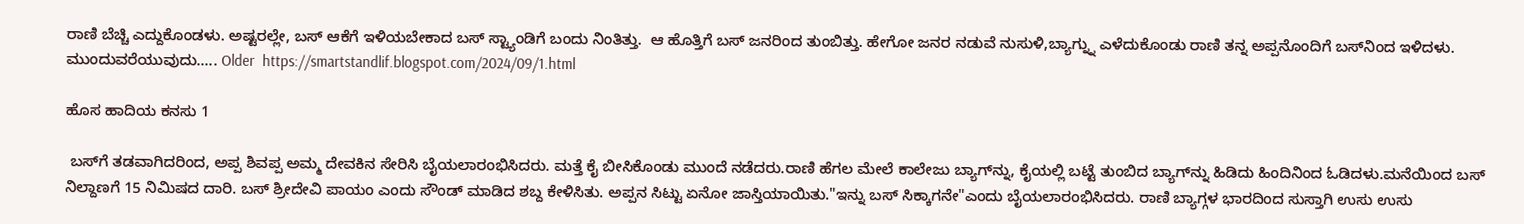ರಾಣಿ ಬೆಚ್ಚಿ ಎದ್ದುಕೊಂಡಳು. ಅಷ್ಟರಲ್ಲೇ, ಬಸ್ ಆಕೆಗೆ ಇಳಿಯಬೇಕಾದ ಬಸ್ ಸ್ಟ್ಯಾಂಡಿಗೆ ಬಂದು ನಿಂತಿತ್ತು.  ಆ ಹೊತ್ತಿಗೆ ಬಸ್ ಜನರಿಂದ ತುಂಬಿತ್ತು. ಹೇಗೋ ಜನರ ನಡುವೆ ನುಸುಳಿ,ಬ್ಯಾಗ್ನ್ನು ಎಳೆದುಕೊಂಡು ರಾಣಿ ತನ್ನ ಅಪ್ಪನೊಂದಿಗೆ ಬಸ್‌ನಿಂದ ಇಳಿದಳು. ಮುಂದುವರೆಯುವುದು..... Older  https://smartstandlif.blogspot.com/2024/09/1.html

ಹೊಸ ಹಾದಿಯ ಕನಸು 1

 ಬಸ್‌ಗೆ ತಡವಾಗಿದರಿಂದ, ಅಪ್ಪ ಶಿವಪ್ಪ ಅಮ್ಮ ದೇವಕಿನ ಸೇರಿಸಿ ಬೈಯಲಾರಂಭಿಸಿದರು. ಮತ್ತೆ ಕೈ ಬೀಸಿಕೊಂಡು ಮುಂದೆ ನಡೆದರು.ರಾಣಿ ಹೆಗಲ ಮೇಲೆ ಕಾಲೇಜು ಬ್ಯಾಗ್‌ನ್ನು, ಕೈಯಲ್ಲಿ ಬಟ್ಟೆ ತುಂಬಿದ ಬ್ಯಾಗ್‌ನ್ನು ಹಿಡಿದು ಹಿಂದಿನಿಂದ ಓಡಿದಳು.ಮನೆಯಿಂದ ಬಸ್ ನಿಲ್ದಾಣಗೆ 15 ನಿಮಿಷದ ದಾರಿ. ಬಸ್ ಶ್ರೀದೇವಿ ಪಾಯಂ ಎಂದು ಸೌಂಡ್ ಮಾಡಿದ ಶಬ್ದ ಕೇಳಿಸಿತು. ಅಪ್ಪನ ಸಿಟ್ಟು ಏನೋ ಜಾಸ್ತಿಯಾಯಿತು."ಇನ್ನು ಬಸ್ ಸಿಕ್ಕಾಗನೇ"ಎಂದು ಬೈಯಲಾರಂಭಿಸಿದರು. ರಾಣಿ ಬ್ಯಾಗ್ಗಳ ಭಾರದಿಂದ ಸುಸ್ತಾಗಿ ಉಸು ಉಸು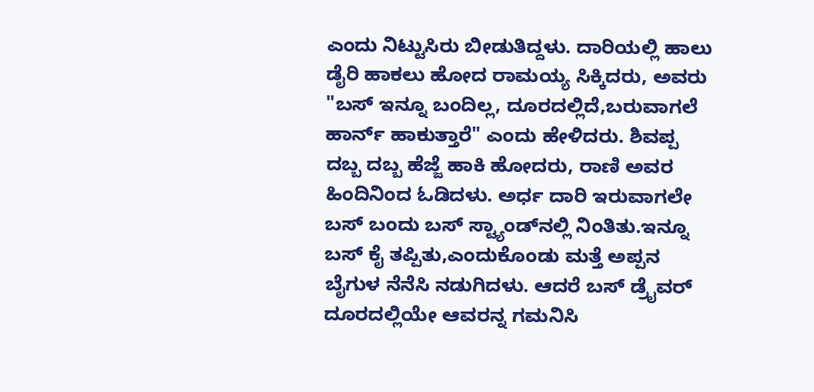ಎಂದು ನಿಟ್ಟುಸಿರು ಬೀಡುತಿದ್ದಳು. ದಾರಿಯಲ್ಲಿ ಹಾಲು ಡೈರಿ ಹಾಕಲು ಹೋದ ರಾಮಯ್ಯ ಸಿಕ್ಕಿದರು, ಅವರು "ಬಸ್ ಇನ್ನೂ ಬಂದಿಲ್ಲ, ದೂರದಲ್ಲಿದೆ,ಬರುವಾಗಲೆ ಹಾರ್ನ್ ಹಾಕುತ್ತಾರೆ" ಎಂದು ಹೇಳಿದರು. ಶಿವಪ್ಪ ದಬ್ಬ ದಬ್ಬ ಹೆಜ್ಜೆ ಹಾಕಿ ಹೋದರು, ರಾಣಿ ಅವರ ಹಿಂದಿನಿಂದ ಓಡಿದಳು. ಅರ್ಧ ದಾರಿ ಇರುವಾಗಲೇ ಬಸ್ ಬಂದು ಬಸ್ ಸ್ಟ್ಯಾಂಡ್‌ನಲ್ಲಿ ನಿಂತಿತು.ಇನ್ನೂ ಬಸ್ ಕೈ ತಪ್ಪಿತು,ಎಂದುಕೊಂಡು ಮತ್ತೆ ಅಪ್ಪನ ಬೈಗುಳ ನೆನೆಸಿ ನಡುಗಿದಳು. ಆದರೆ ಬಸ್ ಡ್ರೈವರ್ ದೂರದಲ್ಲಿಯೇ ಆವರನ್ನ ಗಮನಿಸಿ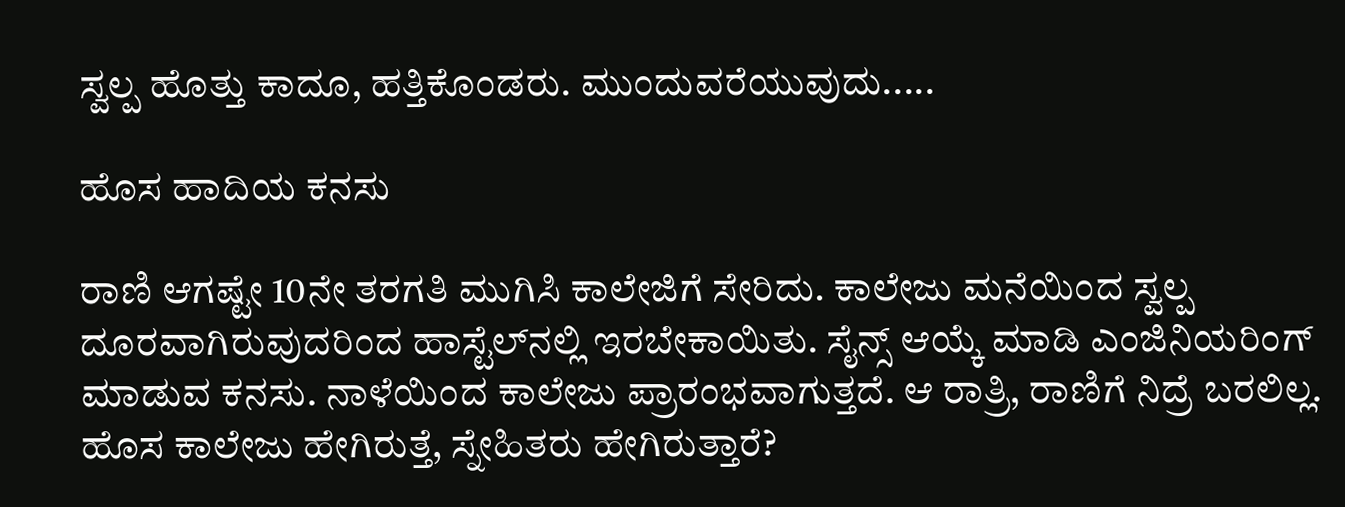ಸ್ವಲ್ಪ ಹೊತ್ತು ಕಾದೂ, ಹತ್ತಿಕೊಂಡರು. ಮುಂದುವರೆಯುವುದು.....

ಹೊಸ ಹಾದಿಯ ಕನಸು

ರಾಣಿ ಆಗಷ್ಟೇ 10ನೇ ತರಗತಿ ಮುಗಿಸಿ ಕಾಲೇಜಿಗೆ ಸೇರಿದು. ಕಾಲೇಜು ಮನೆಯಿಂದ ಸ್ವಲ್ಪ ದೂರವಾಗಿರುವುದರಿಂದ ಹಾಸ್ಟೆಲ್‌ನಲ್ಲಿ ಇರಬೇಕಾಯಿತು. ಸೈನ್ಸ್ ಆಯ್ಕೆ ಮಾಡಿ ಎಂಜಿನಿಯರಿಂಗ್ ಮಾಡುವ ಕನಸು. ನಾಳೆಯಿಂದ ಕಾಲೇಜು ಪ್ರಾರಂಭವಾಗುತ್ತದೆ. ಆ ರಾತ್ರಿ, ರಾಣಿಗೆ ನಿದ್ರೆ ಬರಲಿಲ್ಲ. ಹೊಸ ಕಾಲೇಜು ಹೇಗಿರುತ್ತೆ, ಸ್ನೇಹಿತರು ಹೇಗಿರುತ್ತಾರೆ?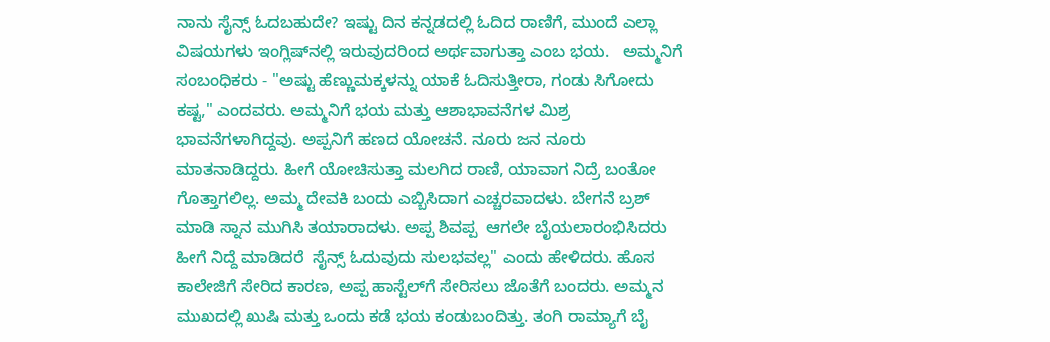ನಾನು ಸೈನ್ಸ್ ಓದಬಹುದೇ? ಇಷ್ಟು ದಿನ ಕನ್ನಡದಲ್ಲಿ ಓದಿದ ರಾಣಿಗೆ, ಮುಂದೆ ಎಲ್ಲಾ ವಿಷಯಗಳು ಇಂಗ್ಲಿಷ್‌ನಲ್ಲಿ ಇರುವುದರಿಂದ ಅರ್ಥವಾಗುತ್ತಾ ಎಂಬ ಭಯ.   ಅಮ್ಮನಿಗೆ ಸಂಬಂಧಿಕರು - "ಅಷ್ಟು ಹೆಣ್ಣುಮಕ್ಕಳನ್ನು ಯಾಕೆ ಓದಿಸುತ್ತೀರಾ, ಗಂಡು ಸಿಗೋದು ಕಷ್ಟ," ಎಂದವರು. ಅಮ್ಮನಿಗೆ ಭಯ ಮತ್ತು ಆಶಾಭಾವನೆಗಳ ಮಿಶ್ರ ಭಾವನೆಗಳಾಗಿದ್ದವು. ಅಪ್ಪನಿಗೆ ಹಣದ ಯೋಚನೆ. ನೂರು ಜನ ನೂರು ಮಾತನಾಡಿದ್ದರು. ಹೀಗೆ ಯೋಚಿಸುತ್ತಾ ಮಲಗಿದ ರಾಣಿ, ಯಾವಾಗ ನಿದ್ರೆ ಬಂತೋ ಗೊತ್ತಾಗಲಿಲ್ಲ. ಅಮ್ಮ ದೇವಕಿ ಬಂದು ಎಬ್ಬಿಸಿದಾಗ ಎಚ್ಚರವಾದಳು. ಬೇಗನೆ ಬ್ರಶ್ ಮಾಡಿ ಸ್ನಾನ ಮುಗಿಸಿ ತಯಾರಾದಳು. ಅಪ್ಪ ಶಿವಪ್ಪ  ಆಗಲೇ ಬೈಯಲಾರಂಭಿಸಿದರು ಹೀಗೆ ನಿದ್ದೆ ಮಾಡಿದರೆ  ಸೈನ್ಸ್ ಓದುವುದು ಸುಲಭವಲ್ಲ" ಎಂದು ಹೇಳಿದರು. ಹೊಸ ಕಾಲೇಜಿಗೆ ಸೇರಿದ ಕಾರಣ, ಅಪ್ಪ ಹಾಸ್ಟೆಲ್‌ಗೆ ಸೇರಿಸಲು ಜೊತೆಗೆ ಬಂದರು. ಅಮ್ಮನ ಮುಖದಲ್ಲಿ ಖುಷಿ ಮತ್ತು ಒಂದು ಕಡೆ ಭಯ ಕಂಡುಬಂದಿತ್ತು. ತಂಗಿ ರಾಮ್ಯಾಗೆ ಬೈ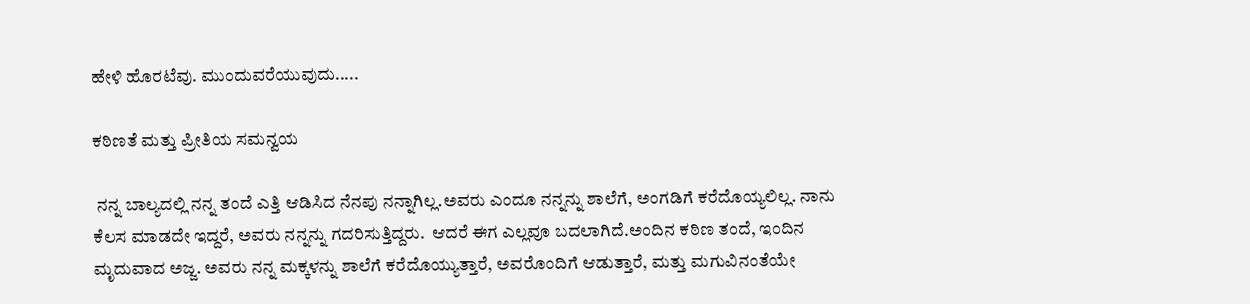ಹೇಳಿ ಹೊರಟೆವು. ಮುಂದುವರೆಯುವುದು.....

ಕಠಿಣತೆ ಮತ್ತು ಪ್ರೀತಿಯ ಸಮನ್ವಯ

 ನನ್ನ ಬಾಲ್ಯದಲ್ಲಿ ನನ್ನ ತಂದೆ ಎತ್ತಿ ಆಡಿಸಿದ ನೆನಪು ನನ್ನಾಗಿಲ್ಲ.ಅವರು ಎಂದೂ ನನ್ನನ್ನು ಶಾಲೆಗೆ, ಅಂಗಡಿಗೆ ಕರೆದೊಯ್ಯಲಿಲ್ಲ. ನಾನು ಕೆಲಸ ಮಾಡದೇ ಇದ್ದರೆ, ಅವರು ನನ್ನನ್ನು ಗದರಿಸುತ್ತಿದ್ದರು.  ಆದರೆ ಈಗ ಎಲ್ಲವೂ ಬದಲಾಗಿದೆ.ಅಂದಿನ ಕಠಿಣ ತಂದೆ, ಇಂದಿನ ಮೃದುವಾದ ಅಜ್ಜ. ಅವರು ನನ್ನ ಮಕ್ಕಳನ್ನು ಶಾಲೆಗೆ ಕರೆದೊಯ್ಯುತ್ತಾರೆ, ಅವರೊಂದಿಗೆ ಆಡುತ್ತಾರೆ, ಮತ್ತು ಮಗುವಿನಂತೆಯೇ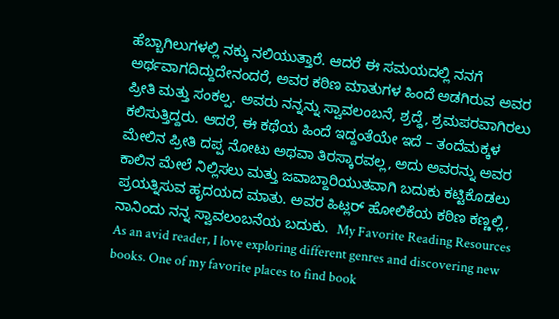ಹೆಬ್ಬಾಗಿಲುಗಳಲ್ಲಿ ನಕ್ಕು ನಲಿಯುತ್ತಾರೆ. ಆದರೆ ಈ ಸಮಯದಲ್ಲಿ ನನಗೆ ಅರ್ಥವಾಗದಿದ್ದುದೇನಂದರೆ, ಅವರ ಕಠಿಣ ಮಾತುಗಳ ಹಿಂದೆ ಅಡಗಿರುವ ಅವರ ಪ್ರೀತಿ ಮತ್ತು ಸಂಕಲ್ಪ. ಅವರು ನನ್ನನ್ನು ಸ್ವಾವಲಂಬನೆ, ಶ್ರದ್ಧೆ, ಶ್ರಮಪರವಾಗಿರಲು ಕಲಿಸುತ್ತಿದ್ದರು. ಆದರೆ, ಈ ಕಥೆಯ ಹಿಂದೆ ಇದ್ದಂತೆಯೇ ಇದೆ – ತಂದೆಮಕ್ಕಳ ಮೇಲಿನ ಪ್ರೀತಿ ದಪ್ಪ ನೋಟು ಅಥವಾ ತಿರಸ್ಕಾರವಲ್ಲ, ಅದು ಅವರನ್ನು ಅವರ ಕಾಲಿನ ಮೇಲೆ ನಿಲ್ಲಿಸಲು ಮತ್ತು ಜವಾಬ್ದಾರಿಯುತವಾಗಿ ಬದುಕು ಕಟ್ಟಿಕೊಡಲು ಪ್ರಯತ್ನಿಸುವ ಹೃದಯದ ಮಾತು. ಅವರ ಹಿಟ್ಲರ್ ಹೋಲಿಕೆಯ ಕಠಿಣ ಕಣ್ಣಲ್ಲಿ, ನಾನಿಂದು ನನ್ನ ಸ್ವಾವಲಂಬನೆಯ ಬದುಕು.  My Favorite Reading Resources As an avid reader, I love exploring different genres and discovering new books. One of my favorite places to find book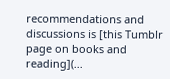recommendations and discussions is [this Tumblr page on books and reading](...